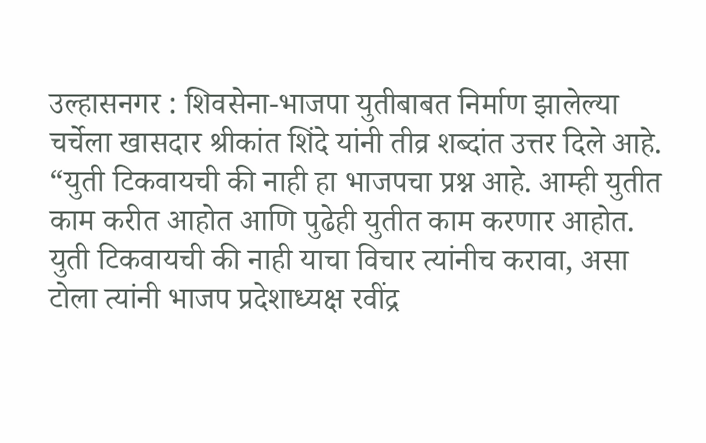उल्हासनगर : शिवसेना-भाजपा युतीबाबत निर्माण झालेल्या चर्चेला खासदार श्रीकांत शिंदे यांनी तीव्र शब्दांत उत्तर दिले आहे. “युती टिकवायची की नाही हा भाजपचा प्रश्न आहे. आम्ही युतीत काम करीत आहोत आणि पुढेही युतीत काम करणार आहोत. युती टिकवायची की नाही याचा विचार त्यांनीच करावा, असा टोला त्यांनी भाजप प्रदेशाध्यक्ष रवींद्र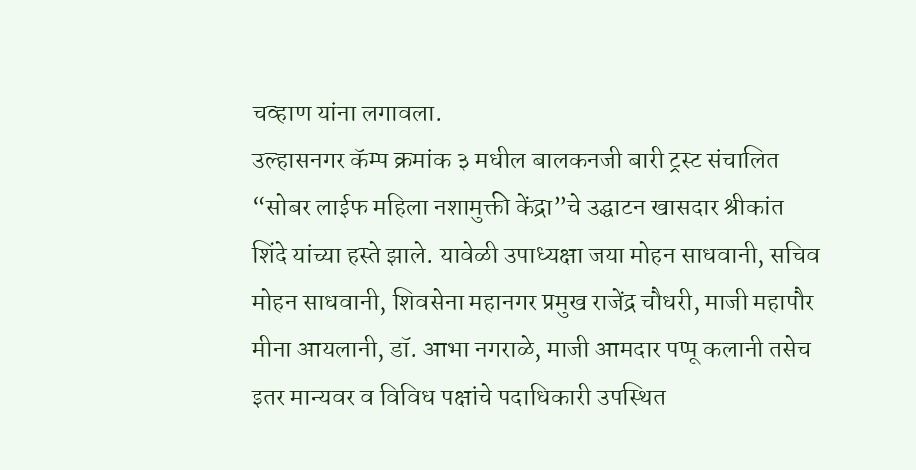चव्हाण यांना लगावला.
उल्हासनगर कॅम्प क्रमांक ३ मधील बालकनजी बारी ट्रस्ट संचालित “सोबर लाईफ महिला नशामुक्ती केंद्रा”चे उद्घाटन खासदार श्रीकांत शिंदे यांच्या हस्ते झाले. यावेळी उपाध्यक्षा जया मोहन साधवानी, सचिव मोहन साधवानी, शिवसेना महानगर प्रमुख राजेंद्र चौधरी, माजी महापौर मीना आयलानी, डॉ. आभा नगराळे, माजी आमदार पप्पू कलानी तसेच इतर मान्यवर व विविध पक्षांचे पदाधिकारी उपस्थित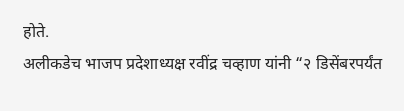होते.
अलीकडेच भाजप प्रदेशाध्यक्ष रवींद्र चव्हाण यांनी “२ डिसेंबरपर्यंत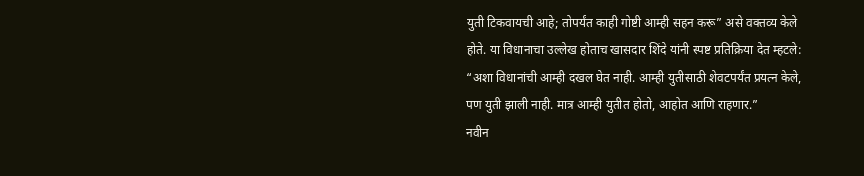युती टिकवायची आहे; तोपर्यंत काही गोष्टी आम्ही सहन करू” असे वक्तव्य केले होते. या विधानाचा उल्लेख होताच खासदार शिंदे यांनी स्पष्ट प्रतिक्रिया देत म्हटले: “अशा विधानांची आम्ही दखल घेत नाही. आम्ही युतीसाठी शेवटपर्यंत प्रयत्न केले, पण युती झाली नाही. मात्र आम्ही युतीत होतो, आहोत आणि राहणार.”
नवीन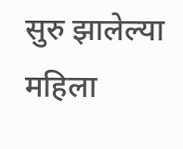सुरु झालेल्या महिला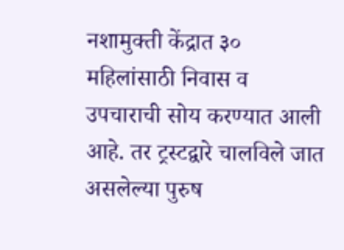नशामुक्ती केंद्रात ३० महिलांसाठी निवास व उपचाराची सोय करण्यात आली आहे. तर ट्रस्टद्वारे चालविले जात असलेल्या पुरुष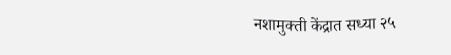नशामुक्ती केंद्रात सध्या २५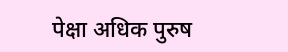पेक्षा अधिक पुरुष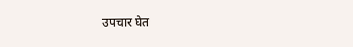उपचार घेत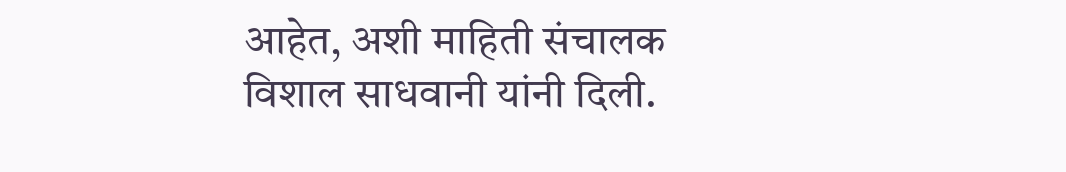आहेत, अशी माहिती संचालक विशाल साधवानी यांनी दिली.